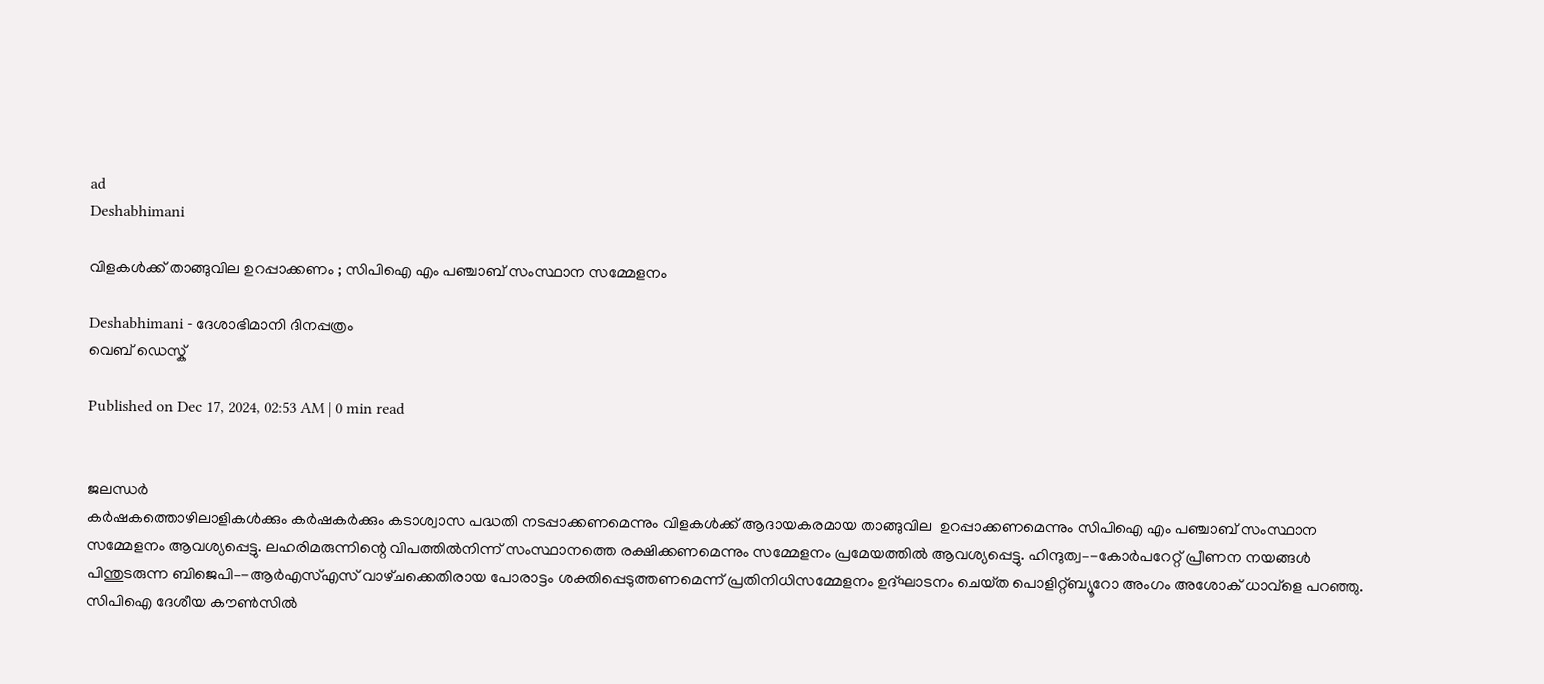ad
Deshabhimani

വിളകൾക്ക്‌ താങ്ങുവില ഉറപ്പാക്കണം ; സിപിഐ എം പഞ്ചാബ്‌ സംസ്ഥാന സമ്മേളനം

Deshabhimani - ദേശാഭിമാനി ദിനപ്പത്രം
വെബ് ഡെസ്ക്

Published on Dec 17, 2024, 02:53 AM | 0 min read


ജലന്ധര്‍
കർഷകത്തൊഴിലാളികൾക്കും കർഷകർക്കും കടാശ്വാസ പദ്ധതി നടപ്പാക്കണമെന്നും വിളകൾക്ക്‌ ആദായകരമായ താങ്ങുവില  ഉറപ്പാക്കണമെന്നും സിപിഐ എം പഞ്ചാബ്‌ സംസ്ഥാന സമ്മേളനം ആവശ്യപ്പെട്ടു. ലഹരിമരുന്നിന്റെ വിപത്തിൽനിന്ന്‌ സംസ്ഥാനത്തെ രക്ഷിക്കണമെന്നും സമ്മേളനം പ്രമേയത്തിൽ ആവശ്യപ്പെട്ടു. ഹിന്ദുത്വ–-കോർപറേറ്റ്‌ പ്രീണന നയങ്ങൾ പിന്തുടരുന്ന ബിജെപി–-ആർഎസ്‌എസ്‌ വാഴ്‌ചക്കെതിരായ പോരാട്ടം ശക്തിപ്പെടുത്തണമെന്ന്‌ പ്രതിനിധിസമ്മേളനം ഉദ്‌ഘാടനം ചെയ്‌ത പൊളിറ്റ്‌ബ്യൂറോ അംഗം അശോക്‌ ധാവ്‌ളെ പറഞ്ഞു. സിപിഐ ദേശീയ കൗൺസിൽ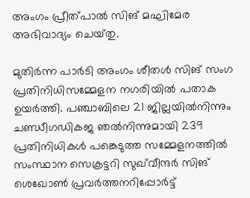അംഗം പ്രീത്‌പാൽ സിങ്‌ മഘിമേര അഭിവാദ്യം ചെയ്‌തു.

മുതിർന്ന പാർടി അംഗം ശീതൾ സിങ്‌ സംഗ പ്രതിനിധിസമ്മേളന നഗരിയിൽ പതാക ഉയർത്തി. പഞ്ചാബിലെ 21 ജില്ലയിൽനിന്നും ചണ്ഡീഗഡികജ ഞൽനിന്നുമായി 239 പ്രതിനിധികൾ പങ്കെടുത്ത സമ്മേളനത്തിൽ സംസ്ഥാന സെക്രട്ടറി സുഖ്‌വീന്ദർ സിങ്‌ ശെഖോൺ പ്രവർത്തനറിപ്പോർട്ട്‌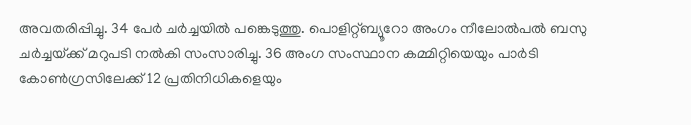അവതരിപ്പിച്ചു. 34 പേർ ചർച്ചയിൽ പങ്കെടുത്തു. പൊളിറ്റ്‌ബ്യൂറോ അംഗം നീലോൽപൽ ബസു ചർച്ചയ്‌ക്ക്‌ മറുപടി നൽകി സംസാരിച്ചു. 36 അംഗ സംസ്ഥാന കമ്മിറ്റിയെയും പാർടി കോൺഗ്രസിലേക്ക്‌ 12 പ്രതിനിധികളെയും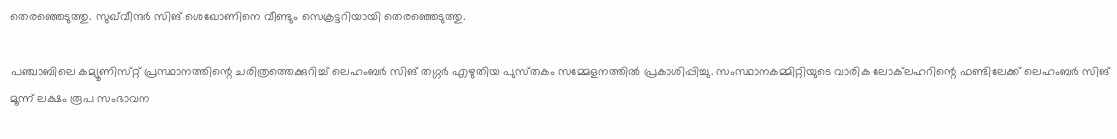തെരഞ്ഞെടുത്തു. സുഖ്‌വീന്ദർ സിങ്‌ ശെഖോണിനെ വീണ്ടും സെക്രട്ടറിയായി തെരഞ്ഞെടുത്തു.

പഞ്ചാബിലെ കമ്യൂണിസ്‌റ്റ്‌ പ്രസ്ഥാനത്തിന്റെ ചരിത്രത്തെക്കുറിച്ച്‌ ലെഹംബർ സിങ്‌ തഗ്ഗർ എഴുതിയ പുസ്‌തകം സമ്മേളനത്തിൽ പ്രകാശിപ്പിച്ചു. സംസ്ഥാനകമ്മിറ്റിയുടെ വാരിക ലോക്‌ലഹറിന്റെ ഫണ്ടിലേക്ക്‌ ലെഹംബർ സിങ്‌ മൂന്ന്‌ ലക്ഷം രൂപ സംഭാവന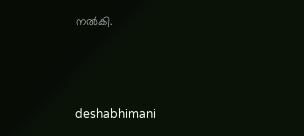നൽകി.



deshabhimani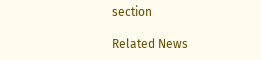section

Related News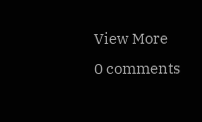View More
0 comments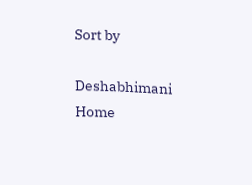Sort by

Deshabhimani
Home